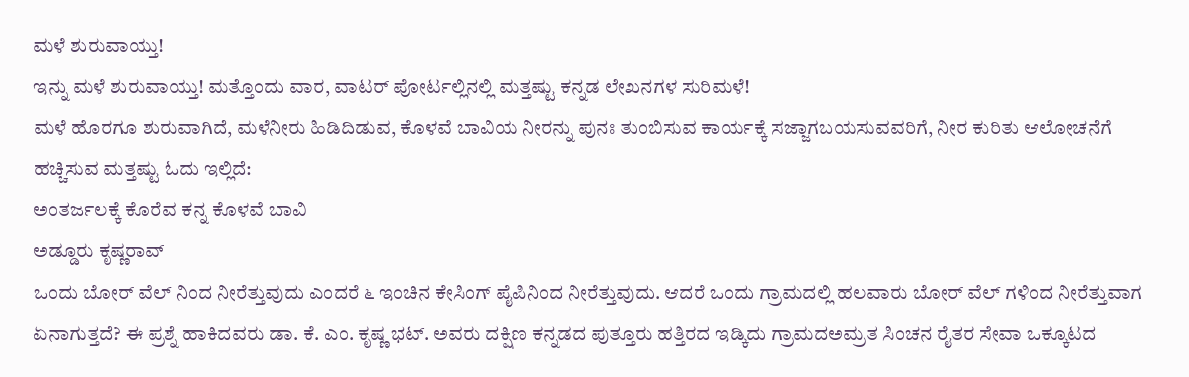ಮಳೆ ಶುರುವಾಯ್ತು!
ಇನ್ನು ಮಳೆ ಶುರುವಾಯ್ತು! ಮತ್ತೊಂದು ವಾರ, ವಾಟರ್ ಪೋರ್ಟಲ್ಲಿನಲ್ಲಿ ಮತ್ತಷ್ಟು ಕನ್ನಡ ಲೇಖನಗಳ ಸುರಿಮಳೆ!
ಮಳೆ ಹೊರಗೂ ಶುರುವಾಗಿದೆ, ಮಳೆನೀರು ಹಿಡಿದಿಡುವ, ಕೊಳವೆ ಬಾವಿಯ ನೀರನ್ನು ಪುನಃ ತುಂಬಿಸುವ ಕಾರ್ಯಕ್ಕೆ ಸಜ್ಜಾಗಬಯಸುವವರಿಗೆ, ನೀರ ಕುರಿತು ಆಲೋಚನೆಗೆ ಹಚ್ಚಿಸುವ ಮತ್ತಷ್ಟು ಓದು ಇಲ್ಲಿದೆ:
ಅಂತರ್ಜಲಕ್ಕೆ ಕೊರೆವ ಕನ್ನ ಕೊಳವೆ ಬಾವಿ
ಅಡ್ಡೂರು ಕೃಷ್ಣರಾವ್
ಒಂದು ಬೋರ್ ವೆಲ್ ನಿಂದ ನೀರೆತ್ತುವುದು ಎಂದರೆ ೬ ಇಂಚಿನ ಕೇಸಿಂಗ್ ಪೈಪಿನಿಂದ ನೀರೆತ್ತುವುದು. ಆದರೆ ಒಂದು ಗ್ರಾಮದಲ್ಲಿ ಹಲವಾರು ಬೋರ್ ವೆಲ್ ಗಳಿಂದ ನೀರೆತ್ತುವಾಗ
ಏನಾಗುತ್ತದೆ? ಈ ಪ್ರಶ್ನೆ ಹಾಕಿದವರು ಡಾ. ಕೆ. ಎಂ. ಕೃಷ್ಣ ಭಟ್. ಅವರು ದಕ್ಷಿಣ ಕನ್ನಡದ ಪುತ್ತೂರು ಹತ್ತಿರದ ಇಡ್ಕಿದು ಗ್ರಾಮದಅಮ್ರತ ಸಿಂಚನ ರೈತರ ಸೇವಾ ಒಕ್ಕೂಟದ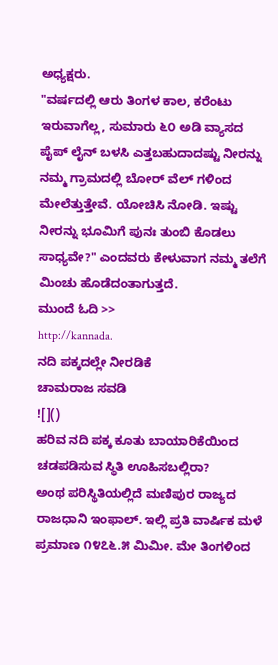ಅಧ್ಯಕ್ಷರು.
"ವರ್ಷದಲ್ಲಿ ಆರು ತಿಂಗಳ ಕಾಲ, ಕರೆಂಟು ಇರುವಾಗೆಲ್ಲ, ಸುಮಾರು ೬೦ ಅಡಿ ವ್ಯಾಸದ ಪೈಪ್ ಲೈನ್ ಬಳಸಿ ಎತ್ತಬಹುದಾದಷ್ಟು ನೀರನ್ನು ನಮ್ಮ ಗ್ರಾಮದಲ್ಲಿ ಬೋರ್ ವೆಲ್ ಗಳಿಂದ ಮೇಲೆತ್ತುತ್ತೇವೆ. ಯೋಚಿಸಿ ನೋಡಿ. ಇಷ್ಟು ನೀರನ್ನು ಭೂಮಿಗೆ ಪುನಃ ತುಂಬಿ ಕೊಡಲು ಸಾಧ್ಯವೇ?" ಎಂದವರು ಕೇಳುವಾಗ ನಮ್ಮ ತಲೆಗೆ ಮಿಂಚು ಹೊಡೆದಂತಾಗುತ್ತದೆ.
ಮುಂದೆ ಓದಿ >>
http://kannada.
ನದಿ ಪಕ್ಕದಲ್ಲೇ ನೀರಡಿಕೆ
ಚಾಮರಾಜ ಸವಡಿ
![]()
ಹರಿವ ನದಿ ಪಕ್ಕ ಕೂತು ಬಾಯಾರಿಕೆಯಿಂದ ಚಡಪಡಿಸುವ ಸ್ಥಿತಿ ಊಹಿಸಬಲ್ಲಿರಾ?
ಅಂಥ ಪರಿಸ್ಥಿತಿಯಲ್ಲಿದೆ ಮಣಿಪುರ ರಾಜ್ಯದ ರಾಜಧಾನಿ ಇಂಫಾಲ್. ಇಲ್ಲಿ ಪ್ರತಿ ವಾರ್ಷಿಕ ಮಳೆ ಪ್ರಮಾಣ ೧೪೭೬.೫ ಮಿಮೀ. ಮೇ ತಿಂಗಳಿಂದ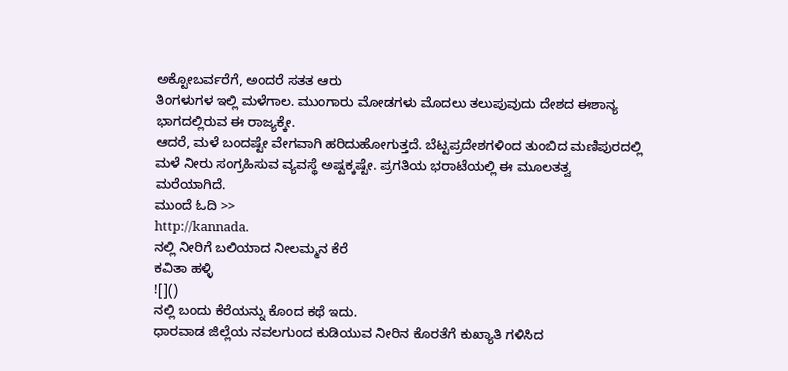ಅಕ್ಟೋಬರ್ವರೆಗೆ, ಅಂದರೆ ಸತತ ಆರು
ತಿಂಗಳುಗಳ ಇಲ್ಲಿ ಮಳೆಗಾಲ. ಮುಂಗಾರು ಮೋಡಗಳು ಮೊದಲು ತಲುಪುವುದು ದೇಶದ ಈಶಾನ್ಯ ಭಾಗದಲ್ಲಿರುವ ಈ ರಾಜ್ಯಕ್ಕೇ.
ಆದರೆ, ಮಳೆ ಬಂದಷ್ಟೇ ವೇಗವಾಗಿ ಹರಿದುಹೋಗುತ್ತದೆ. ಬೆಟ್ಟಪ್ರದೇಶಗಳಿಂದ ತುಂಬಿದ ಮಣಿಪುರದಲ್ಲಿ ಮಳೆ ನೀರು ಸಂಗ್ರಹಿಸುವ ವ್ಯವಸ್ಥೆ ಅಷ್ಟಕ್ಕಷ್ಟೇ. ಪ್ರಗತಿಯ ಭರಾಟೆಯಲ್ಲಿ ಈ ಮೂಲತತ್ವ ಮರೆಯಾಗಿದೆ.
ಮುಂದೆ ಓದಿ >>
http://kannada.
ನಲ್ಲಿ ನೀರಿಗೆ ಬಲಿಯಾದ ನೀಲಮ್ಮನ ಕೆರೆ
ಕವಿತಾ ಹಳ್ಳಿ
![]()
ನಲ್ಲಿ ಬಂದು ಕೆರೆಯನ್ನು ಕೊಂದ ಕಥೆ ಇದು.
ಧಾರವಾಡ ಜಿಲ್ಲೆಯ ನವಲಗುಂದ ಕುಡಿಯುವ ನೀರಿನ ಕೊರತೆಗೆ ಕುಖ್ಯಾತಿ ಗಳಿಸಿದ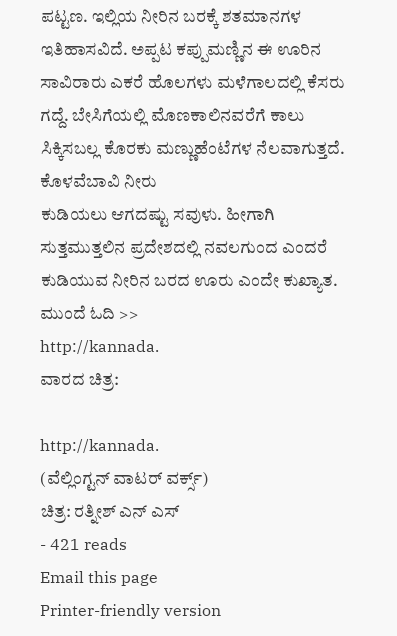ಪಟ್ಟಣ. ಇಲ್ಲಿಯ ನೀರಿನ ಬರಕ್ಕೆ ಶತಮಾನಗಳ ಇತಿಹಾಸವಿದೆ. ಅಪ್ಪಟ ಕಪ್ಪುಮಣ್ಣಿನ ಈ ಊರಿನ
ಸಾವಿರಾರು ಎಕರೆ ಹೊಲಗಳು ಮಳೆಗಾಲದಲ್ಲಿ ಕೆಸರು ಗದ್ದೆ. ಬೇಸಿಗೆಯಲ್ಲಿ ಮೊಣಕಾಲಿನವರೆಗೆ ಕಾಲು ಸಿಕ್ಕಿಸಬಲ್ಲ ಕೊರಕು ಮಣ್ಣುಹೆಂಟೆಗಳ ನೆಲವಾಗುತ್ತದೆ. ಕೊಳವೆಬಾವಿ ನೀರು
ಕುಡಿಯಲು ಆಗದಷ್ಟು ಸವುಳು. ಹೀಗಾಗಿ ಸುತ್ತಮುತ್ತಲಿನ ಪ್ರದೇಶದಲ್ಲಿ ನವಲಗುಂದ ಎಂದರೆ ಕುಡಿಯುವ ನೀರಿನ ಬರದ ಊರು ಎಂದೇ ಕುಖ್ಯಾತ.
ಮುಂದೆ ಓದಿ >>
http://kannada.
ವಾರದ ಚಿತ್ರ:

http://kannada.
(ವೆಲ್ಲಿಂಗ್ಟನ್ ವಾಟರ್ ವರ್ಕ್ಸ್)
ಚಿತ್ರ: ರತ್ನೀಶ್ ಎನ್ ಎಸ್
- 421 reads
Email this page
Printer-friendly version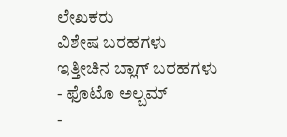ಲೇಖಕರು
ವಿಶೇಷ ಬರಹಗಳು
ಇತ್ತೀಚಿನ ಬ್ಲಾಗ್ ಬರಹಗಳು
- ಫೊಟೊ ಅಲ್ಬಮ್
-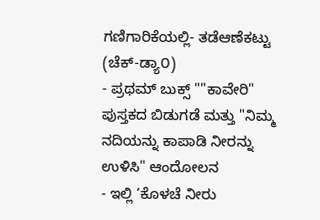ಗಣಿಗಾರಿಕೆಯಲ್ಲಿ- ತಡೆಆಣೆಕಟ್ಟು (ಚೆಕ್-ಡ್ಯಾ೦)
- ಪ್ರಥಮ್ ಬುಕ್ಸ್ ""ಕಾವೇರಿ" ಪುಸ್ತಕದ ಬಿಡುಗಡೆ ಮತ್ತು "ನಿಮ್ಮ ನದಿಯನ್ನು ಕಾಪಾಡಿ ನೀರನ್ನು ಉಳಿಸಿ" ಆಂದೋಲನ
- ಇಲ್ಲಿ ‘ಕೊಳಚೆ ನೀರು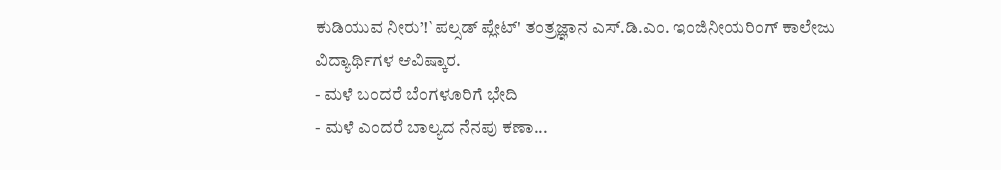ಕುಡಿಯುವ ನೀರು’!`ಪಲ್ಸಡ್ ಪ್ಲೇಟ್' ತಂತ್ರಜ್ಞಾನ ಎಸ್.ಡಿ.ಎಂ. ಇಂಜಿನೀಯರಿಂಗ್ ಕಾಲೇಜು ವಿದ್ಯಾರ್ಥಿಗಳ ಆವಿಷ್ಕಾರ.
- ಮಳೆ ಬಂದರೆ ಬೆಂಗಳೂರಿಗೆ ಭೇದಿ
- ಮಳೆ ಎಂದರೆ ಬಾಲ್ಯದ ನೆನಪು ಕಣಾ...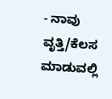- ನಾವು ವೃತ್ತಿ/ಕೆಲಸ ಮಾಡುವಲ್ಲಿ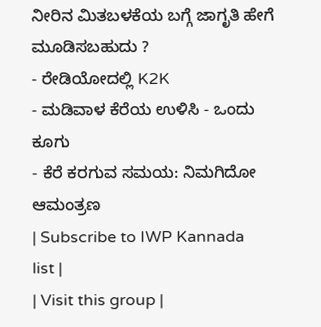ನೀರಿನ ಮಿತಬಳಕೆಯ ಬಗ್ಗೆ ಜಾಗೃತಿ ಹೇಗೆ ಮೂಡಿಸಬಹುದು ?
- ರೇಡಿಯೋದಲ್ಲಿ K2K
- ಮಡಿವಾಳ ಕೆರೆಯ ಉಳಿಸಿ - ಒಂದು ಕೂಗು
- ಕೆರೆ ಕರಗುವ ಸಮಯ: ನಿಮಗಿದೋ ಆಮಂತ್ರಣ
| Subscribe to IWP Kannada list |
| Visit this group |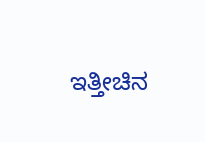ಇತ್ತೀಚಿನ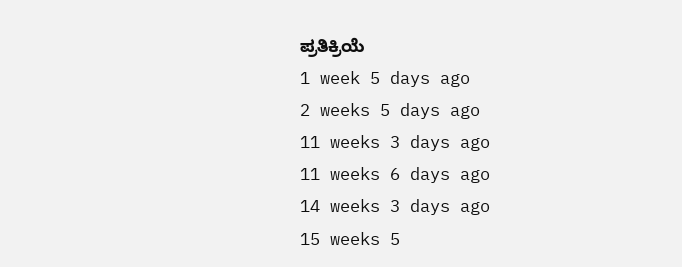ಪ್ರತಿಕ್ರಿಯೆ
1 week 5 days ago
2 weeks 5 days ago
11 weeks 3 days ago
11 weeks 6 days ago
14 weeks 3 days ago
15 weeks 5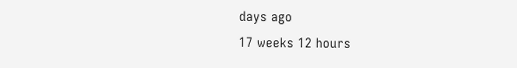days ago
17 weeks 12 hours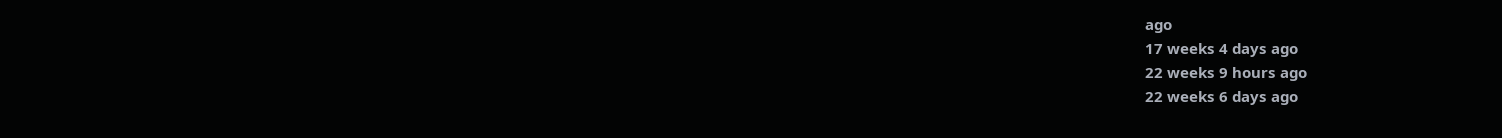ago
17 weeks 4 days ago
22 weeks 9 hours ago
22 weeks 6 days ago